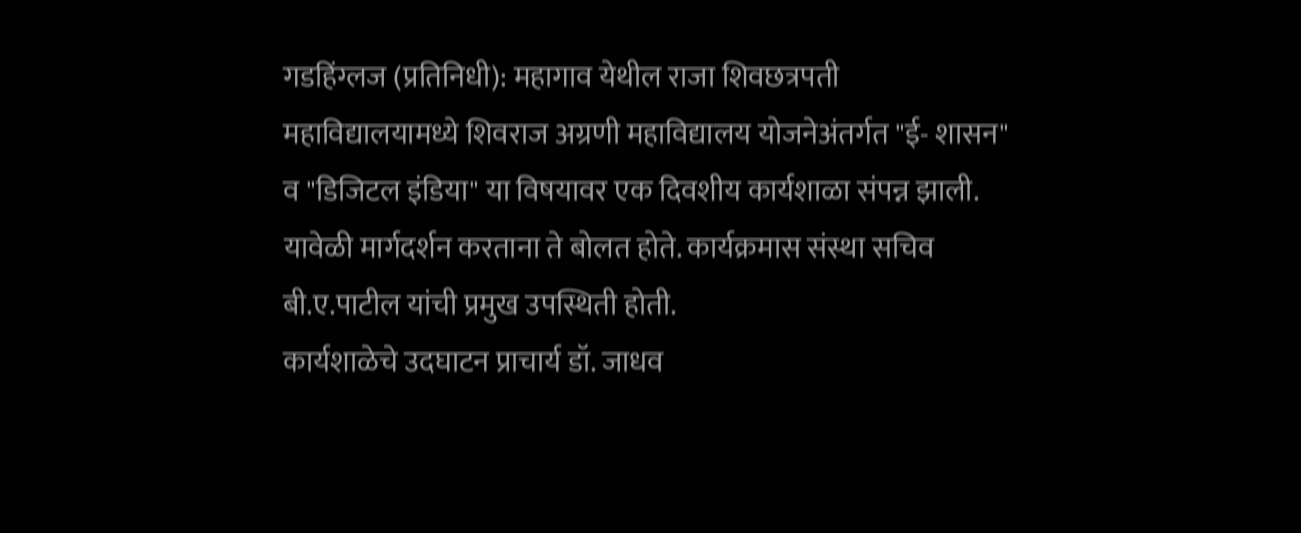गडहिंग्लज (प्रतिनिधी): महागाव येथील राजा शिवछत्रपती महाविद्यालयामध्ये शिवराज अग्रणी महाविद्यालय योजनेअंतर्गत "ई- शासन" व "डिजिटल इंडिया" या विषयावर एक दिवशीय कार्यशाळा संपन्न झाली. यावेळी मार्गदर्शन करताना ते बोलत होते. कार्यक्रमास संस्था सचिव बी.ए.पाटील यांची प्रमुख उपस्थिती होती.
कार्यशाळेचे उदघाटन प्राचार्य डॉ. जाधव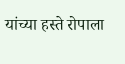यांच्या हस्ते रोपाला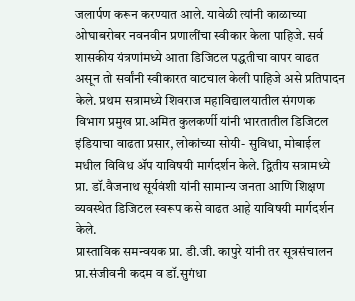जलार्पण करून करण्यात आले. यावेळी त्यांनी काळाच्या ओघाबरोबर नवनवीन प्रणालींचा स्वीकार केला पाहिजे. सर्व शासकीय यंत्रणांमध्ये आता डिजिटल पद्धतीचा वापर वाढत असून तो सर्वांनी स्वीकारत वाटचाल केली पाहिजे असे प्रतिपादन केले. प्रथम सत्रामध्ये शिवराज महाविद्यालयातील संगणक विभाग प्रमुख प्रा.अमित कुलकर्णी यांनी भारतातील डिजिटल इंडियाचा वाढता प्रसार, लोकांच्या सोयी- सुविधा, मोबाईल मधील विविध ॲप याविषयी मार्गदर्शन केले. द्वितीय सत्रामध्ये प्रा. डॉ.वैजनाथ सूर्यवंशी यांनी सामान्य जनता आणि शिक्षण व्यवस्थेत डिजिटल स्वरूप कसे वाढत आहे याविषयी मार्गदर्शन केले.
प्रास्ताविक समन्वयक प्रा. डी.जी. कापुरे यांनी तर सूत्रसंचालन प्रा.संजीवनी कदम व डॉ.सुगंधा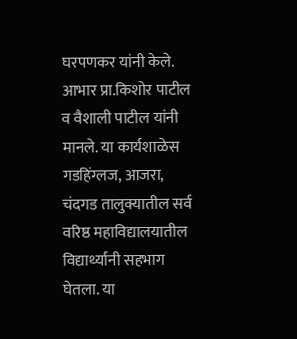घरपणकर यांनी केले. आभार प्रा.किशोर पाटील व वैशाली पाटील यांनी मानले. या कार्यशाळेस गडहिंग्लज, आजरा, चंदगड तालुक्यातील सर्व वरिष्ठ महाविद्यालयातील विद्यार्थ्यांनी सहभाग घेतला. या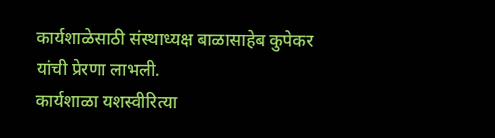कार्यशाळेसाठी संस्थाध्यक्ष बाळासाहेब कुपेकर यांची प्रेरणा लाभली.
कार्यशाळा यशस्वीरित्या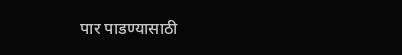पार पाडण्यासाठी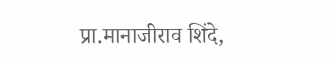प्रा.मानाजीराव शिंदे,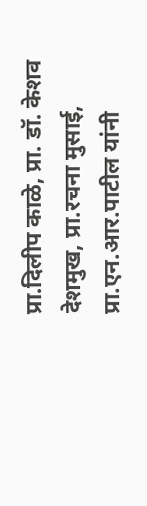प्रा.दिलीप काळे, प्रा. डॉ. केशव देशमुख, प्रा.रचना मुसाई, प्रा.एन.आर.पाटील यांनी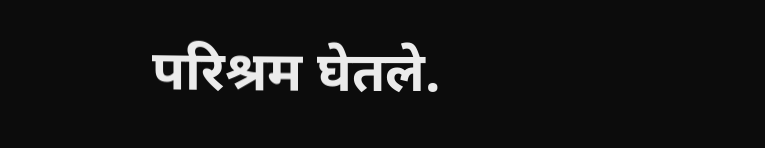परिश्रम घेतले.